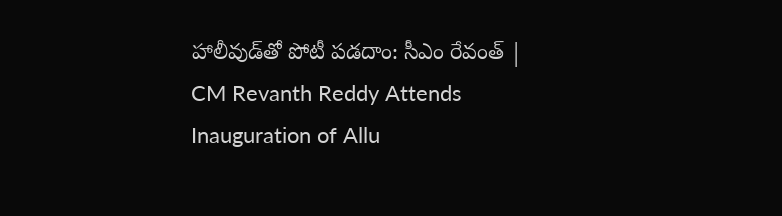హాలీవుడ్‌తో పోటీ పడదాం: సీఎం రేవంత్‌ | CM Revanth Reddy Attends Inauguration of Allu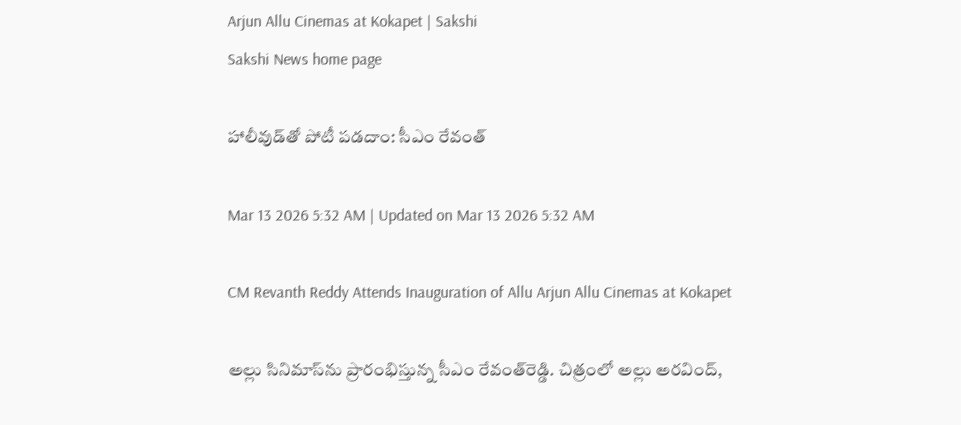Arjun Allu Cinemas at Kokapet | Sakshi
Sakshi News home page

హాలీవుడ్‌తో పోటీ పడదాం: సీఎం రేవంత్‌

Mar 13 2026 5:32 AM | Updated on Mar 13 2026 5:32 AM

CM Revanth Reddy Attends Inauguration of Allu Arjun Allu Cinemas at Kokapet

అల్లు సినిమాస్‌ను ప్రారంభిస్తున్న సీఎం రేవంత్‌రెడ్డి. చిత్రంలో అల్లు అరవింద్,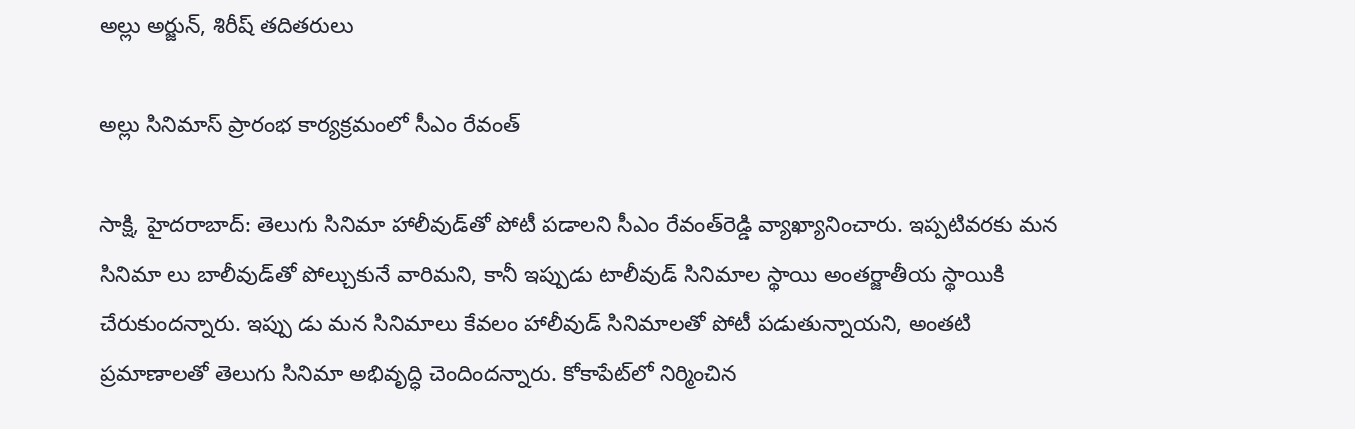అల్లు అర్జున్, శిరీష్‌ తదితరులు

అల్లు సినిమాస్‌ ప్రారంభ కార్యక్రమంలో సీఎం రేవంత్‌

సాక్షి, హైదరాబాద్‌: తెలుగు సినిమా హాలీవుడ్‌తో పోటీ పడాలని సీఎం రేవంత్‌రెడ్డి వ్యాఖ్యానించారు. ఇప్పటివరకు మన సినిమా లు బాలీవుడ్‌తో పోల్చుకునే వారిమని, కానీ ఇప్పుడు టాలీవుడ్‌ సినిమాల స్థాయి అంతర్జాతీయ స్థాయికి చేరుకుందన్నారు. ఇప్పు డు మన సినిమాలు కేవలం హాలీవుడ్‌ సినిమాలతో పోటీ పడుతున్నాయని, అంతటి ప్రమాణాలతో తెలుగు సినిమా అభివృద్ధి చెందిందన్నారు. కోకాపేట్‌లో నిర్మించిన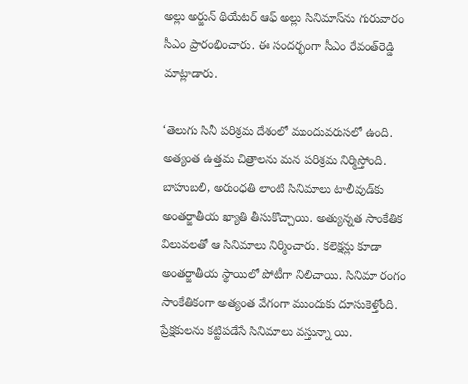అల్లు అర్జున్‌ థియేటర్‌ ఆఫ్‌ అల్లు సినిమాస్‌ను గురువారం సీఎం ప్రారంభించారు. ఈ సందర్భంగా సీఎం రేవంత్‌రెడ్డి మాట్లాడారు.

‘తెలుగు సినీ పరిశ్రమ దేశంలో ముందువరుసలో ఉంది. అత్యంత ఉత్తమ చిత్రాలను మన పరిశ్రమ నిర్మిస్తోంది. బాహుబలి, అరుంధతి లాంటి సినిమాలు టాలీవుడ్‌కు అంతర్జాతీయ ఖ్యాతి తీసుకొచ్చాయి. అత్యున్నత సాంకేతిక విలువలతో ఆ సినిమాలు నిర్మించారు. కలెక్షన్లు కూడా అంతర్జాతీయ స్థాయిలో పోటీగా నిలిచాయి. సినిమా రంగం సాంకేతికంగా అత్యంత వేగంగా ముందుకు దూసుకెళ్తోంది. ప్రేక్షకులను కట్టిపడేసే సినిమాలు వస్తున్నా యి.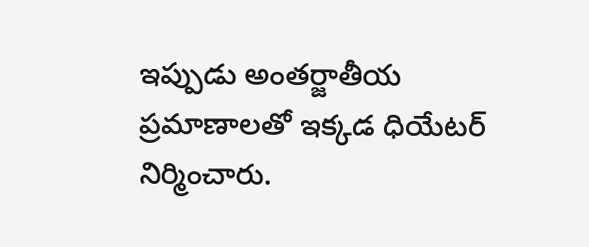ఇప్పుడు అంతర్జాతీయ ప్రమాణాలతో ఇక్కడ ధియేటర్‌ నిర్మించారు.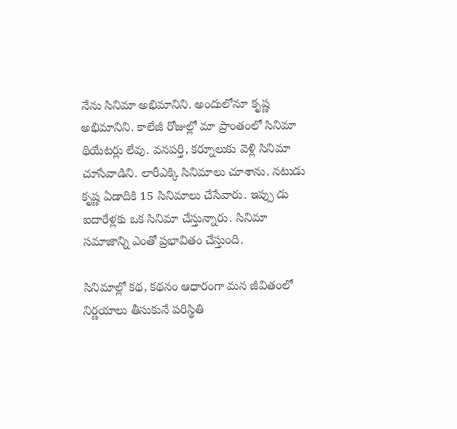నేను సినిమా అభిమానిని. అందులోనూ కృష్ణ అభిమానిని. కాలేజీ రోజుల్లో మా ప్రాంతంలో సినిమా థియేటర్లు లేవు. వనపర్తి, కర్నూలుకు వెళ్లి సినిమా చూసేవాడిని. లారీఎక్కి సినిమాలు చూశాను. నటుడు కృష్ణ ఏడాదికి 15 సినిమాలు చేసేవారు. ఇప్పు డు ఐదారేళ్లకు ఒక సినిమా చేస్తున్నారు. సినిమా సమాజాన్ని ఎంతో ప్రభావితం చేస్తుంది.

సినిమాల్లో కథ, కథనం ఆధారంగా మన జీవితంలో నిర్ణయాలు తీసుకునే పరిస్థితి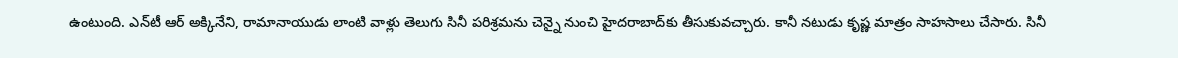ఉంటుంది. ఎన్‌టీ ఆర్‌ అక్కినేని, రామానాయుడు లాంటి వాళ్లు తెలుగు సినీ పరిశ్రమను చెన్నై నుంచి హైదరాబాద్‌కు తీసుకువచ్చారు. కానీ నటుడు కృష్ణ మాత్రం సాహసాలు చేసారు. సినీ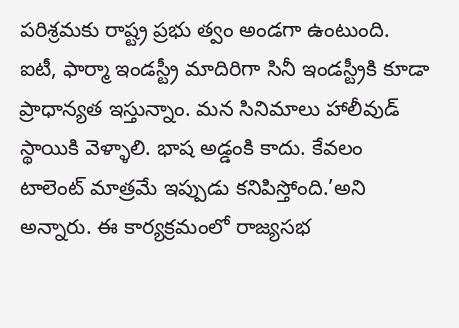పరిశ్రమకు రాష్ట్ర ప్రభు త్వం అండగా ఉంటుంది. ఐటీ, ఫార్మా ఇండస్ట్రీ మాదిరిగా సినీ ఇండస్ట్రీకి కూడా ప్రాధాన్యత ఇస్తున్నాం. మన సినిమాలు హాలీవుడ్‌ స్థాయికి వెళ్ళాలి. భాష అడ్డంకి కాదు. కేవలం టాలెంట్‌ మాత్రమే ఇప్పుడు కనిపిస్తోంది.’అని అన్నారు. ఈ కార్యక్రమంలో రాజ్యసభ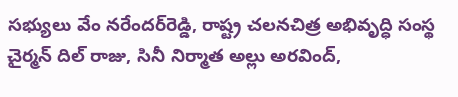సభ్యులు వేం నరేందర్‌రెడ్డి, రాష్ట్ర చలనచిత్ర అభివృద్ధి సంస్థ చైర్మన్‌ దిల్‌ రాజు, సినీ నిర్మాత అల్లు అరవింద్,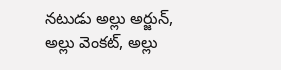నటుడు అల్లు అర్జున్, అల్లు వెంకట్, అల్లు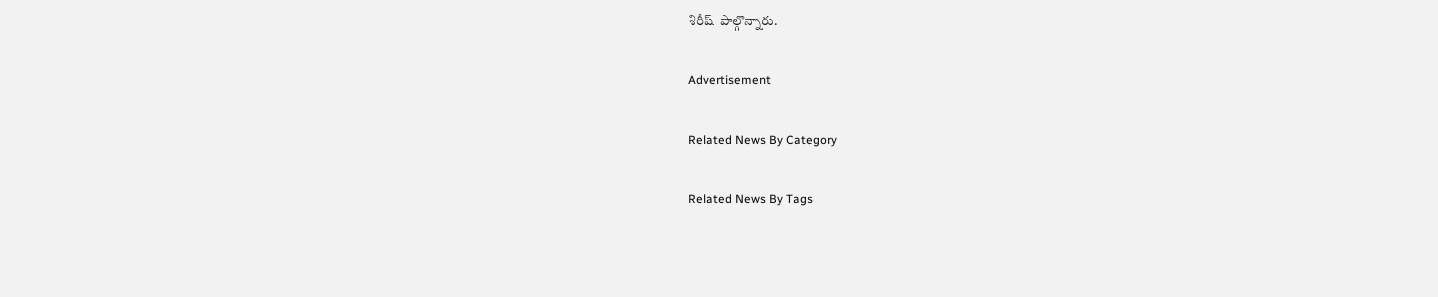శిరీష్‌  పాల్గొన్నారు.

Advertisement

Related News By Category

Related News By Tags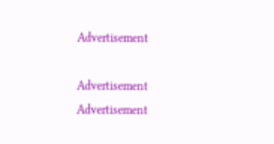Advertisement

Advertisement
Advertisement